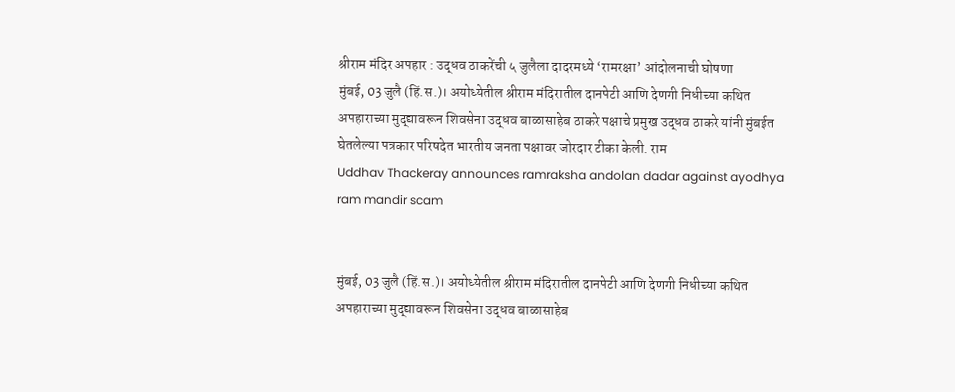श्रीराम मंदिर अपहार : उद्धव ठाकरेंची ५ जुलैला दादरमध्ये ‘रामरक्षा’ आंदोलनाची घोषणा
मुंबई, 03 जुलै (हिं.स.)। अयोध्येतील श्रीराम मंदिरातील दानपेटी आणि देणगी निधीच्या कथित अपहाराच्या मुद्द्यावरून शिवसेना उद्धव बाळासाहेब ठाकरे पक्षाचे प्रमुख उद्धव ठाकरे यांनी मुंबईत घेतलेल्या पत्रकार परिषदेत भारतीय जनता पक्षावर जोरदार टीका केली. राम
Uddhav Thackeray announces ramraksha andolan dadar against ayodhya ram mandir scam


मुंबई, 03 जुलै (हिं.स.)। अयोध्येतील श्रीराम मंदिरातील दानपेटी आणि देणगी निधीच्या कथित अपहाराच्या मुद्द्यावरून शिवसेना उद्धव बाळासाहेब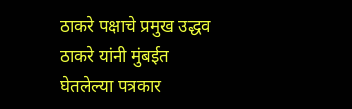ठाकरे पक्षाचे प्रमुख उद्धव ठाकरे यांनी मुंबईत घेतलेल्या पत्रकार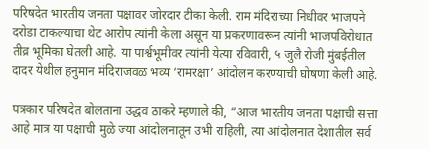परिषदेत भारतीय जनता पक्षावर जोरदार टीका केली. राम मंदिराच्या निधीवर भाजपने दरोडा टाकल्याचा थेट आरोप त्यांनी केला असून या प्रकरणावरून त्यांनी भाजपविरोधात तीव्र भूमिका घेतली आहे. या पार्श्वभूमीवर त्यांनी येत्या रविवारी, ५ जुलै रोजी मुंबईतील दादर येथील हनुमान मंदिराजवळ भव्य ‘रामरक्षा’ आंदोलन करण्याची घोषणा केली आहे.

पत्रकार परिषदेत बोलताना उद्धव ठाकरे म्हणाले की, “आज भारतीय जनता पक्षाची सत्ता आहे मात्र या पक्षाची मुळे ज्या आंदोलनातून उभी राहिली, त्या आंदोलनात देशातील सर्व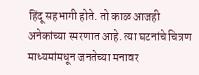हिंदू सहभागी होते. तो काळ आजही अनेकांच्या स्मरणात आहे. त्या घटनांचे चित्रण माध्यमांमधून जनतेच्या मनावर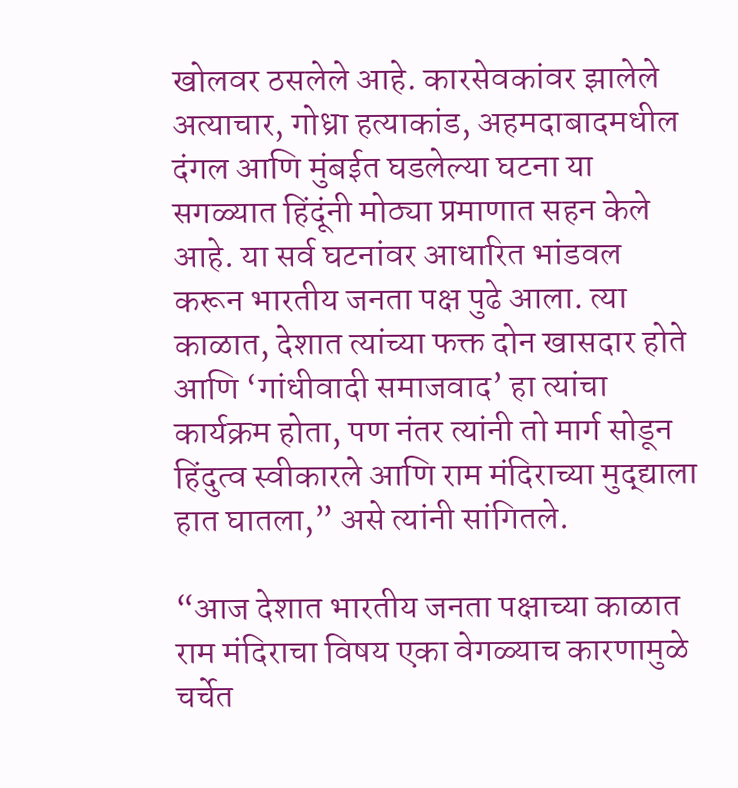खोलवर ठसलेले आहे. कारसेवकांवर झालेले अत्याचार, गोध्रा हत्याकांड, अहमदाबादमधील दंगल आणि मुंबईत घडलेल्या घटना या सगळ्यात हिंदूंनी मोठ्या प्रमाणात सहन केले आहे. या सर्व घटनांवर आधारित भांडवल करून भारतीय जनता पक्ष पुढे आला. त्या काळात, देशात त्यांच्या फक्त दोन खासदार होते आणि ‘गांधीवादी समाजवाद’ हा त्यांचा कार्यक्रम होता, पण नंतर त्यांनी तो मार्ग सोडून हिंदुत्व स्वीकारले आणि राम मंदिराच्या मुद्द्याला हात घातला,” असे त्यांनी सांगितले.

“आज देशात भारतीय जनता पक्षाच्या काळात राम मंदिराचा विषय एका वेगळ्याच कारणामुळे चर्चेत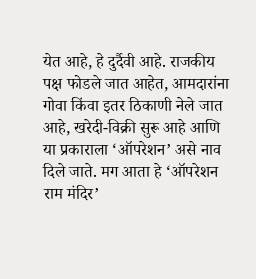येत आहे, हे दुर्दैवी आहे. राजकीय पक्ष फोडले जात आहेत, आमदारांना गोवा किंवा इतर ठिकाणी नेले जात आहे, खरेदी-विक्री सुरू आहे आणि या प्रकाराला ‘ऑपरेशन’ असे नाव दिले जाते. मग आता हे ‘ऑपरेशन राम मंदिर’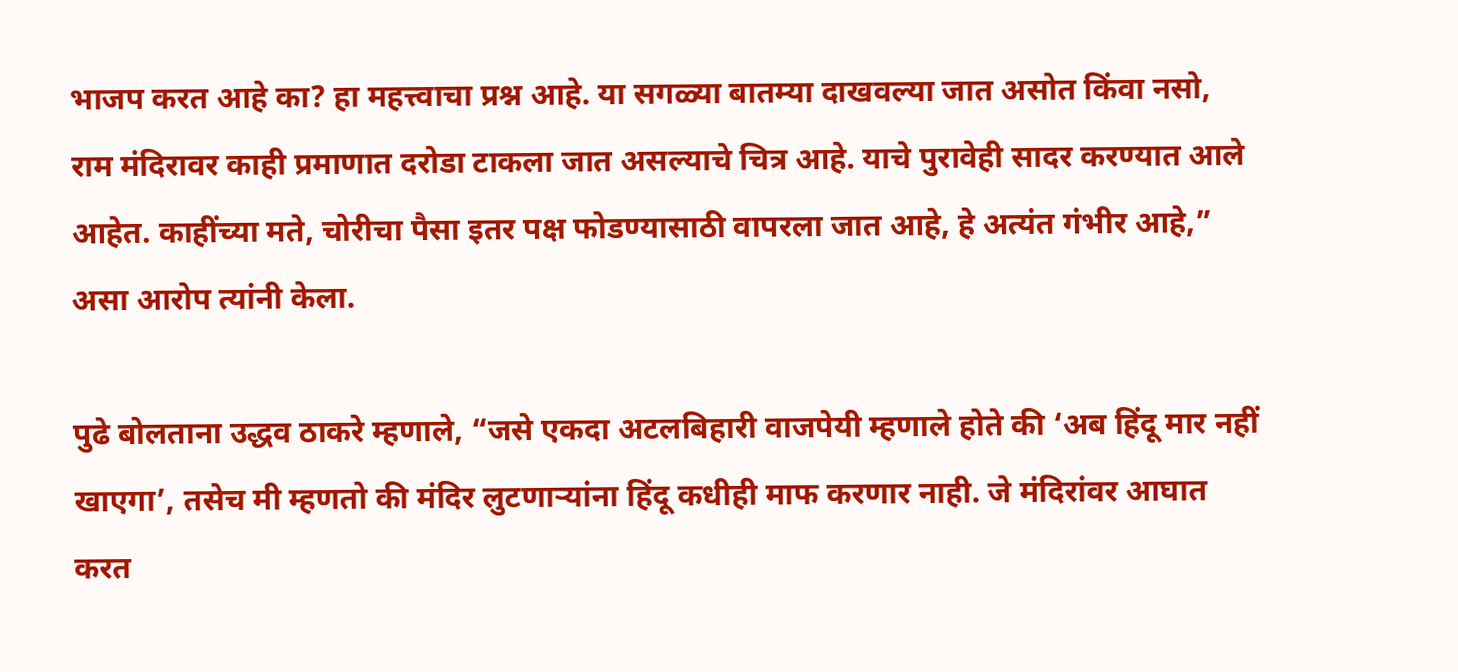भाजप करत आहे का? हा महत्त्वाचा प्रश्न आहे. या सगळ्या बातम्या दाखवल्या जात असोत किंवा नसो, राम मंदिरावर काही प्रमाणात दरोडा टाकला जात असल्याचे चित्र आहे. याचे पुरावेही सादर करण्यात आले आहेत. काहींच्या मते, चोरीचा पैसा इतर पक्ष फोडण्यासाठी वापरला जात आहे, हे अत्यंत गंभीर आहे,” असा आरोप त्यांनी केला.

पुढे बोलताना उद्धव ठाकरे म्हणाले, “जसे एकदा अटलबिहारी वाजपेयी म्हणाले होते की ‘अब हिंदू मार नहीं खाएगा’, तसेच मी म्हणतो की मंदिर लुटणाऱ्यांना हिंदू कधीही माफ करणार नाही. जे मंदिरांवर आघात करत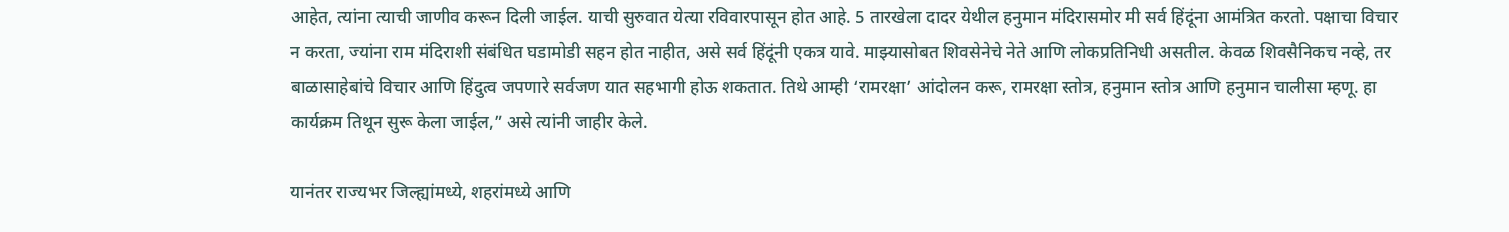आहेत, त्यांना त्याची जाणीव करून दिली जाईल. याची सुरुवात येत्या रविवारपासून होत आहे. 5 तारखेला दादर येथील हनुमान मंदिरासमोर मी सर्व हिंदूंना आमंत्रित करतो. पक्षाचा विचार न करता, ज्यांना राम मंदिराशी संबंधित घडामोडी सहन होत नाहीत, असे सर्व हिंदूंनी एकत्र यावे. माझ्यासोबत शिवसेनेचे नेते आणि लोकप्रतिनिधी असतील. केवळ शिवसैनिकच नव्हे, तर बाळासाहेबांचे विचार आणि हिंदुत्व जपणारे सर्वजण यात सहभागी होऊ शकतात. तिथे आम्ही ‘रामरक्षा’ आंदोलन करू, रामरक्षा स्तोत्र, हनुमान स्तोत्र आणि हनुमान चालीसा म्हणू. हा कार्यक्रम तिथून सुरू केला जाईल,” असे त्यांनी जाहीर केले.

यानंतर राज्यभर जिल्ह्यांमध्ये, शहरांमध्ये आणि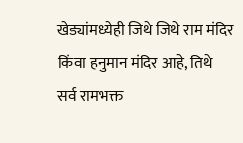खेड्यांमध्येही जिथे जिथे राम मंदिर किंवा हनुमान मंदिर आहे, तिथे सर्व रामभक्त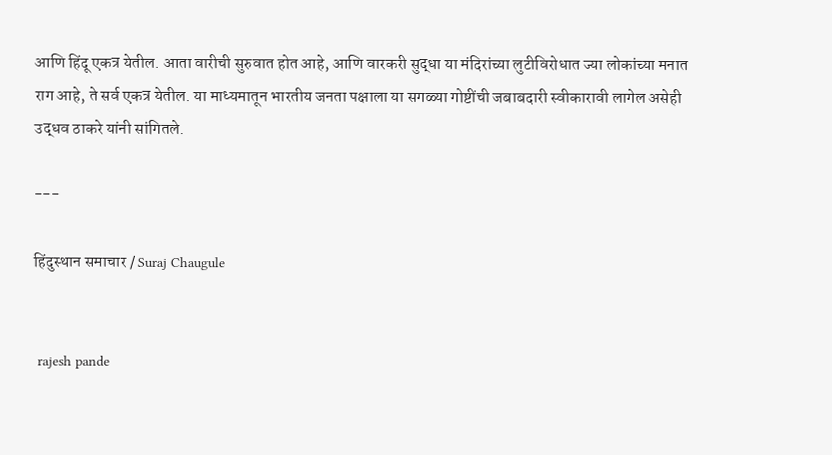आणि हिंदू एकत्र येतील. आता वारीची सुरुवात होत आहे, आणि वारकरी सुद्धा या मंदिरांच्या लुटीविरोधात ज्या लोकांच्या मनात राग आहे, ते सर्व एकत्र येतील. या माध्यमातून भारतीय जनता पक्षाला या सगळ्या गोष्टींची जबाबदारी स्वीकारावी लागेल असेही उद्धव ठाकरे यांनी सांगितले.

---

हिंदुस्थान समाचार / Suraj Chaugule


 rajesh pande